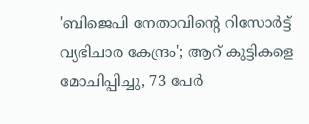'ബിജെപി നേതാവിന്റെ റിസോർട്ട് വ്യഭിചാര കേന്ദ്രം'; ആറ് കുട്ടികളെ മോചിപ്പിച്ചു, 73 പേർ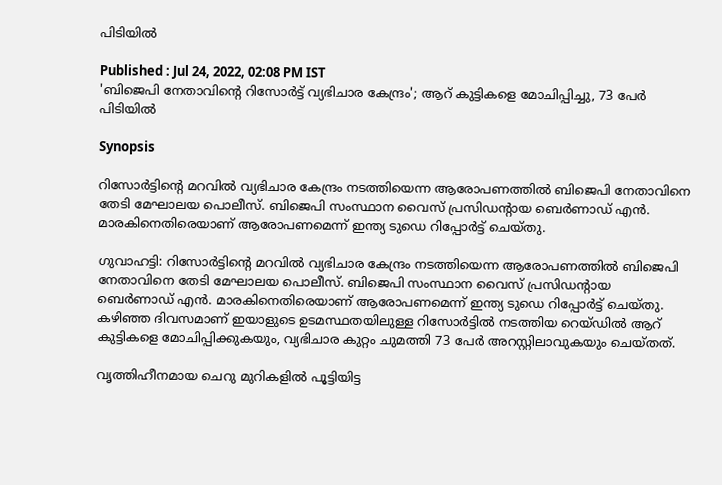പിടിയിൽ

Published : Jul 24, 2022, 02:08 PM IST
'ബിജെപി നേതാവിന്റെ റിസോർട്ട് വ്യഭിചാര കേന്ദ്രം'; ആറ് കുട്ടികളെ മോചിപ്പിച്ചു, 73 പേർ പിടിയിൽ

Synopsis

റിസോർട്ടിന്റെ മറവിൽ വ്യഭിചാര കേന്ദ്രം നടത്തിയെന്ന ആരോപണത്തിൽ ബിജെപി നേതാവിനെ തേടി മേഘാലയ പൊലീസ്. ബിജെപി സംസ്ഥാന വൈസ് പ്രസിഡന്റായ ബെർണാഡ് എൻ. മാരകിനെതിരെയാണ് ആരോപണമെന്ന് ഇന്ത്യ ടുഡെ റിപ്പോർട്ട് ചെയ്തു.

ഗുവാഹട്ടി: റിസോർട്ടിന്റെ മറവിൽ വ്യഭിചാര കേന്ദ്രം നടത്തിയെന്ന ആരോപണത്തിൽ ബിജെപി നേതാവിനെ തേടി മേഘാലയ പൊലീസ്. ബിജെപി സംസ്ഥാന വൈസ് പ്രസിഡന്റായ ബെർണാഡ് എൻ. മാരകിനെതിരെയാണ് ആരോപണമെന്ന് ഇന്ത്യ ടുഡെ റിപ്പോർട്ട് ചെയ്തു. കഴിഞ്ഞ ദിവസമാണ് ഇയാളുടെ ഉടമസ്ഥതയിലുള്ള റിസോർട്ടിൽ നടത്തിയ റെയ്ഡിൽ ആറ് കുട്ടികളെ മോചിപ്പിക്കുകയും, വ്യഭിചാര കുറ്റം ചുമത്തി 73 പേർ അറസ്റ്റിലാവുകയും ചെയ്തത്.

വൃത്തിഹീനമായ ചെറു മുറികളിൽ പൂട്ടിയിട്ട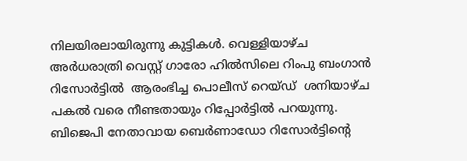നിലയിരലായിരുന്നു കുട്ടികൾ. വെള്ളിയാഴ്ച അർധരാത്രി വെസ്റ്റ് ഗാരോ ഹിൽസിലെ റിംപു ബംഗാൻ റിസോർട്ടിൽ  ആരംഭിച്ച പൊലീസ് റെയ്ഡ്  ശനിയാഴ്ച പകൽ വരെ നീണ്ടതായും റിപ്പോർട്ടിൽ പറയുന്നു.  ബിജെപി നേതാവായ ബെർണാഡോ റിസോർട്ടിന്റെ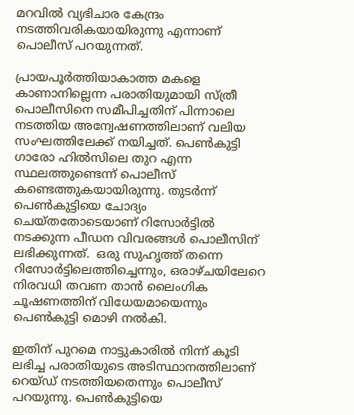മറവിൽ വ്യഭിചാര കേന്ദ്രം നടത്തിവരികയായിരുന്നു എന്നാണ് പൊലീസ് പറയുന്നത്.

പ്രായപൂർത്തിയാകാത്ത മകളെ കാണാനില്ലെന്ന പരാതിയുമായി സ്ത്രീ പൊലീസിനെ സമീപിച്ചതിന് പിന്നാലെ നടത്തിയ അന്വേഷണത്തിലാണ് വലിയ സംഘത്തിലേക്ക് നയിച്ചത്. പെൺകുട്ടി ഗാരോ ഹിൽസിലെ തുറ എന്ന സ്ഥലത്തുണ്ടെന്ന് പൊലീസ് കണ്ടെത്തുകയായിരുന്നു. തുടർന്ന് പെൺകുട്ടിയെ ചോദ്യം ചെയ്തതോടെയാണ് റിസോർട്ടിൽ നടക്കുന്ന പീഡന വിവരങ്ങൾ പൊലീസിന് ലഭിക്കുന്നത്.  ഒരു സുഹൃത്ത് തന്നെ റിസോർട്ടിലെത്തിച്ചെന്നും, ഒരാഴ്ചയിലേറെ നിരവധി തവണ താൻ ലൈംഗിക ചൂഷണത്തിന് വിധേയമായെന്നും പെൺകുട്ടി മൊഴി നൽകി.

ഇതിന് പുറമെ നാട്ടുകാരിൽ നിന്ന് കൂടി ലഭിച്ച പരാതിയുടെ അടിസ്ഥാനത്തിലാണ് റെയ്ഡ് നടത്തിയതെന്നും പൊലീസ് പറയുന്നു. പെൺകുട്ടിയെ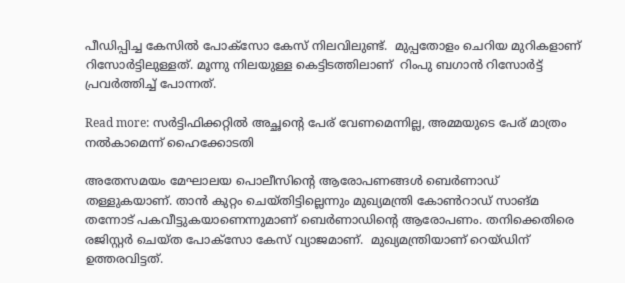പീഡിപ്പിച്ച കേസിൽ പോക്സോ കേസ് നിലവിലുണ്ട്.  മുപ്പതോളം ചെറിയ മുറികളാണ് റിസോർട്ടിലുള്ളത്. മൂന്നു നിലയുള്ള കെട്ടിടത്തിലാണ്  റിംപു ബഗാൻ റിസോർട്ട് പ്രവർത്തിച്ച് പോന്നത്.

Read more: സര്‍ട്ടിഫിക്കറ്റിൽ അച്ഛന്റെ പേര് വേണമെന്നില്ല, അമ്മയുടെ പേര് മാത്രം നൽകാമെന്ന് ഹൈക്കോടതി

അതേസമയം മേഘാലയ പൊലീസിന്റെ ആരോപണങ്ങൾ ബെർണാഡ് തള്ളുകയാണ്. താൻ കുറ്റം ചെയ്തിട്ടില്ലെന്നും മുഖ്യമന്ത്രി കോൺറാഡ് സാങ്മ തന്നോട് പകവീട്ടുകയാണെന്നുമാണ് ബെർണാഡിന്റെ ആരോപണം. തനിക്കെതിരെ രജിസ്റ്റർ ചെയ്ത പോക്സോ കേസ് വ്യാജമാണ്.  മുഖ്യമന്ത്രിയാണ് റെയ്ഡിന് ഉത്തരവിട്ടത്.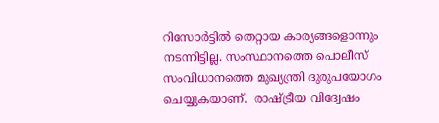റിസോർട്ടിൽ തെറ്റായ കാര്യങ്ങളൊന്നും നടന്നിട്ടില്ല. സംസ്ഥാനത്തെ പൊലീസ് സംവിധാനത്തെ മുഖ്യന്ത്രി ദുരുപയോഗം ചെയ്യുകയാണ്.  രാഷ്ട്രീയ വിദ്വേഷം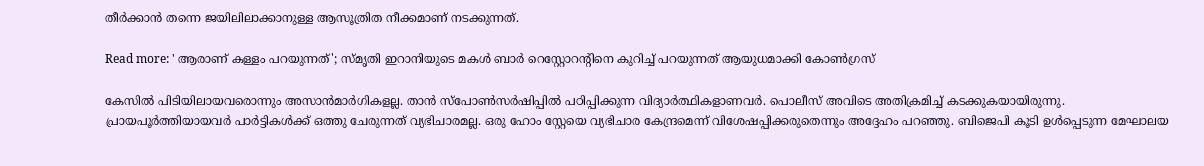തീർക്കാൻ തന്നെ ജയിലിലാക്കാനുള്ള ആസൂത്രിത നീക്കമാണ് നടക്കുന്നത്.

Read more: ' ആരാണ് കള്ളം പറയുന്നത്'; സ്മൃതി ഇറാനിയുടെ മകൾ ബാർ റെസ്റ്റോറന്റിനെ കുറിച്ച് പറയുന്നത് ആയുധമാക്കി കോൺഗ്രസ്

കേസിൽ പിടിയിലായവരൊന്നും അസാൻമാർഗികളല്ല. താൻ സ്പോൺസർഷിപ്പിൽ പഠിപ്പിക്കുന്ന വിദ്യാർത്ഥികളാണവർ. പൊലീസ് അവിടെ അതിക്രമിച്ച് കടക്കുകയായിരുന്നു. പ്രായപൂർത്തിയായവർ പാർട്ടികൾക്ക് ഒത്തു ചേരുന്നത് വ്യഭിചാരമല്ല. ഒരു ഹോം സ്റ്റേയെ വ്യഭിചാര കേന്ദ്രമെന്ന് വിശേഷപ്പിക്കരുതെന്നും അദ്ദേഹം പറഞ്ഞു. ബിജെപി കൂടി ഉൾപ്പെടുന്ന മേഘാലയ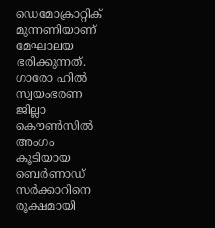ഡെമോക്രാറ്റിക് മുന്നണിയാണ്  മേഘാലയ ഭരിക്കുന്നത്.  ഗാരോ ഹിൽ സ്വയംഭരണ  ജില്ലാ കൌൺസിൽ അംഗം കൂടിയായ ബെർണാഡ് സർക്കാറിനെ രൂക്ഷമായി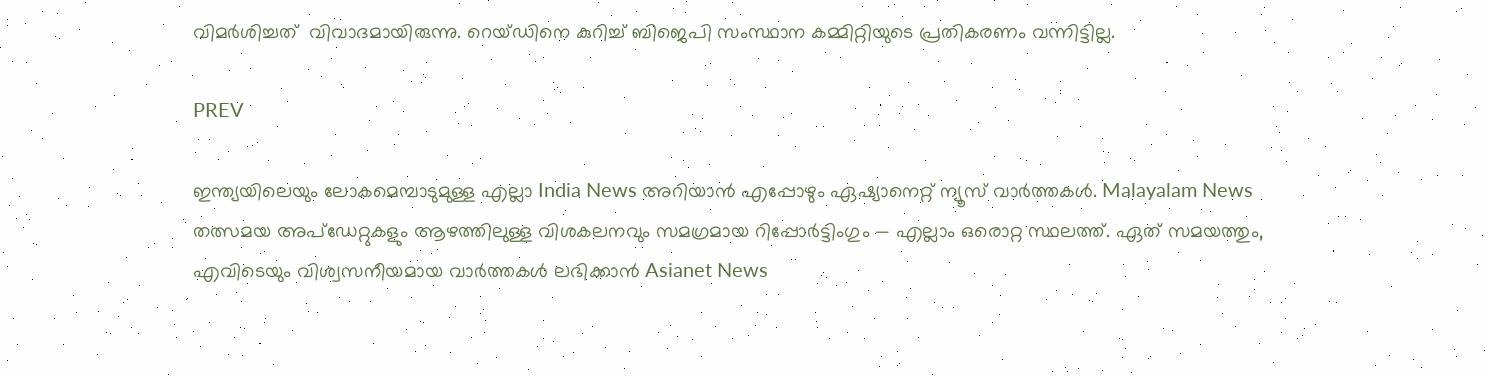വിമർശിച്ചത്  വിവാദമായിരുന്നു. റെയ്ഡിനെ കുറിച്ച് ബിജെപി സംസ്ഥാന കമ്മിറ്റിയുടെ പ്രതികരണം വന്നിട്ടില്ല.

PREV

ഇന്ത്യയിലെയും ലോകമെമ്പാടുമുള്ള എല്ലാ India News അറിയാൻ എപ്പോഴും ഏഷ്യാനെറ്റ് ന്യൂസ് വാർത്തകൾ. Malayalam News   തത്സമയ അപ്‌ഡേറ്റുകളും ആഴത്തിലുള്ള വിശകലനവും സമഗ്രമായ റിപ്പോർട്ടിംഗും — എല്ലാം ഒരൊറ്റ സ്ഥലത്ത്. ഏത് സമയത്തും, എവിടെയും വിശ്വസനീയമായ വാർത്തകൾ ലഭിക്കാൻ Asianet News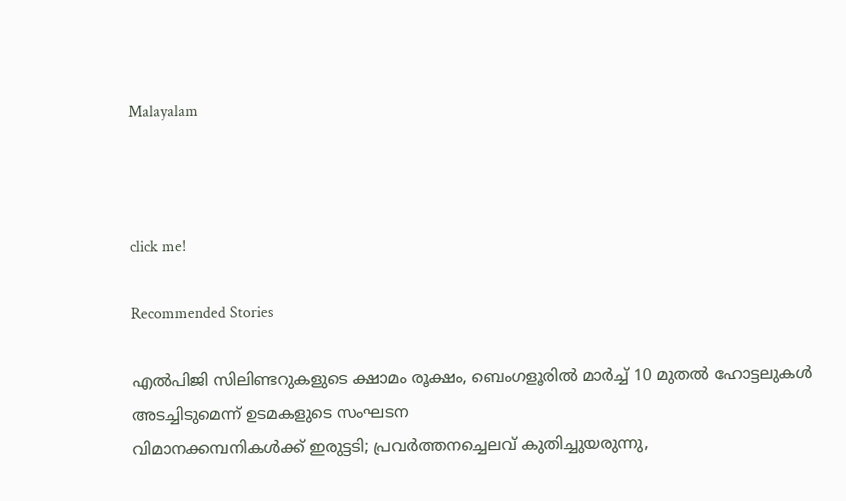Malayalam



click me!

Recommended Stories

എൽപിജി സിലിണ്ടറുകളുടെ ക്ഷാമം രൂക്ഷം, ബെംഗളൂരിൽ മാർച്ച് 10 മുതൽ ഹോട്ടലുകൾ അടച്ചിടുമെന്ന് ഉടമകളുടെ സംഘടന
വിമാനക്കമ്പനികള്‍ക്ക് ഇരുട്ടടി; പ്രവര്‍ത്തനച്ചെലവ് കുതിച്ചുയരുന്നു,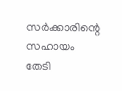സര്‍ക്കാരിന്റെ സഹായം തേടി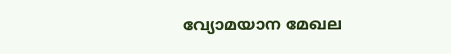വ്യോമയാന മേഖല